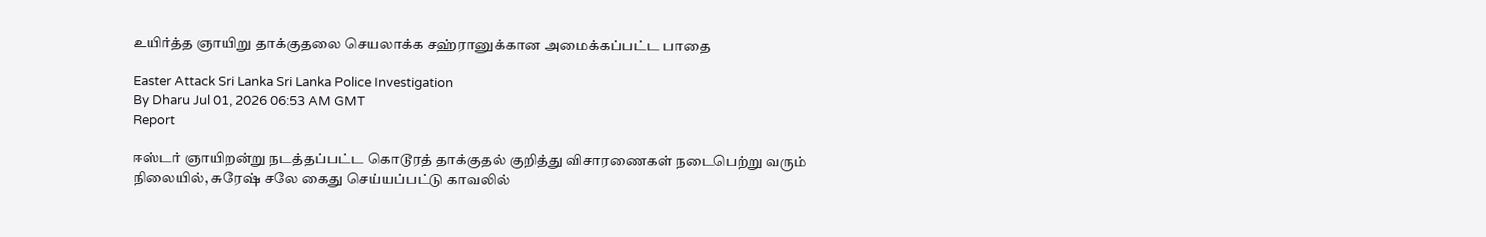உயிர்த்த ஞாயிறு தாக்குதலை செயலாக்க சஹ்ரானுக்கான அமைக்கப்பட்ட பாதை

Easter Attack Sri Lanka Sri Lanka Police Investigation
By Dharu Jul 01, 2026 06:53 AM GMT
Report

ஈஸ்டர் ஞாயிறன்று நடத்தப்பட்ட கொடூரத் தாக்குதல் குறித்து விசாரணைகள் நடைபெற்று வரும் நிலையில், சுரேஷ் சலே கைது செய்யப்பட்டு காவலில்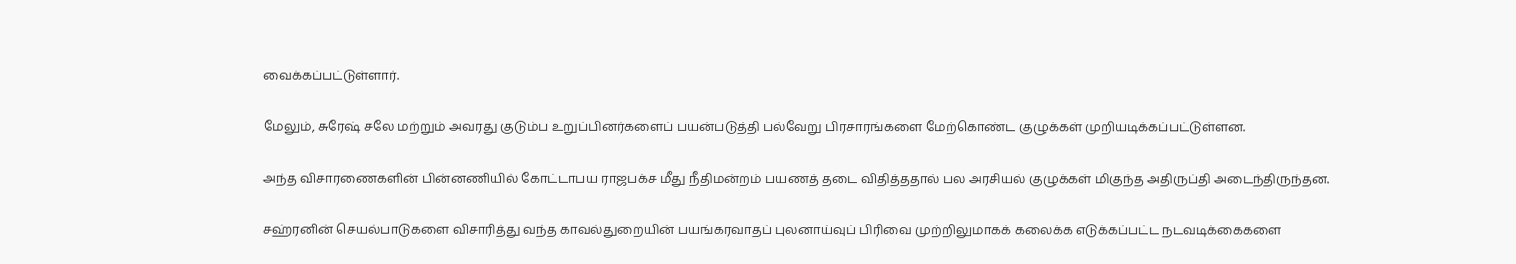வைக்கப்பட்டுள்ளார்.

மேலும், சுரேஷ் சலே மற்றும் அவரது குடும்ப உறுப்பினர்களைப் பயன்படுத்தி பல்வேறு பிரசாரங்களை மேற்கொண்ட குழுக்கள் முறியடிக்கப்பட்டுள்ளன.

அந்த விசாரணைகளின் பின்னணியில் கோட்டாபய ராஜபக்ச மீது நீதிமன்றம் பயணத் தடை விதித்ததால் பல அரசியல் குழுக்கள் மிகுந்த அதிருப்தி அடைந்திருந்தன.

சஹ்ரனின் செயல்பாடுகளை விசாரித்து வந்த காவல்துறையின் பயங்கரவாதப் புலனாய்வுப் பிரிவை முற்றிலுமாகக் கலைக்க எடுக்கப்பட்ட நடவடிக்கைகளை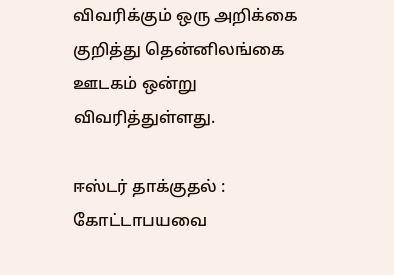விவரிக்கும் ஒரு அறிக்கை குறித்து தென்னிலங்கை ஊடகம் ஒன்று விவரித்துள்ளது.

ஈஸ்டர் தாக்குதல் : கோட்டாபயவை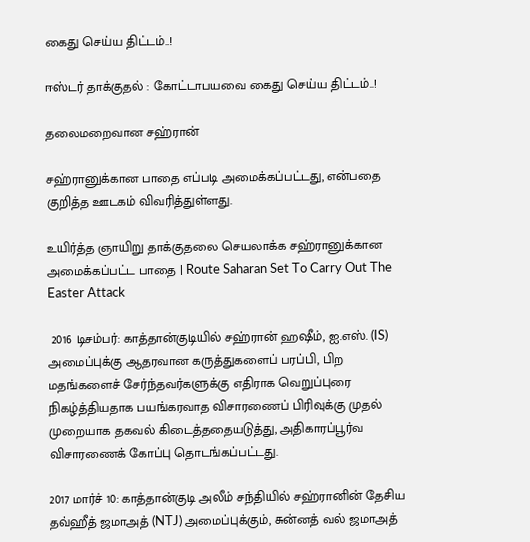கைது செய்ய திட்டம்..!

ஈஸ்டர் தாக்குதல் : கோட்டாபயவை கைது செய்ய திட்டம்..!

தலைமறைவான சஹ்ரான்

சஹ்ரானுக்கான பாதை எப்படி அமைக்கப்பட்டது, என்பதை குறித்த ஊடகம் விவரித்துள்ளது.

உயிர்த்த ஞாயிறு தாக்குதலை செயலாக்க சஹ்ரானுக்கான அமைக்கப்பட்ட பாதை | Route Saharan Set To Carry Out The Easter Attack

 2016 டிசம்பர்: காத்தான்குடியில் சஹ்ரான் ஹஷீம், ஐ.எஸ். (IS) அமைப்புக்கு ஆதரவான கருத்துகளைப் பரப்பி, பிற மதங்களைச் சேர்ந்தவர்களுக்கு எதிராக வெறுப்புரை நிகழ்த்தியதாக பயங்கரவாத விசாரணைப் பிரிவுக்கு முதல் முறையாக தகவல் கிடைத்ததையடுத்து, அதிகாரப்பூர்வ விசாரணைக் கோப்பு தொடங்கப்பட்டது.

2017 மார்ச் 10: காத்தான்குடி அலீம் சந்தியில் சஹ்ரானின் தேசிய தவ்ஹீத் ஜமாஅத் (NTJ) அமைப்புக்கும், சுன்னத் வல் ஜமாஅத்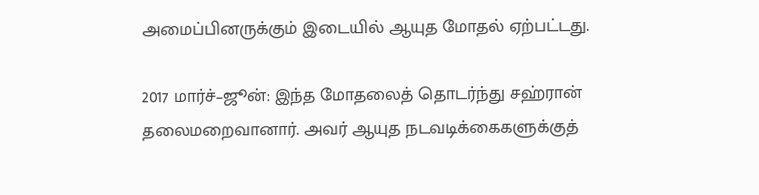அமைப்பினருக்கும் இடையில் ஆயுத மோதல் ஏற்பட்டது.

2017 மார்ச்–ஜூன்: இந்த மோதலைத் தொடர்ந்து சஹ்ரான் தலைமறைவானார். அவர் ஆயுத நடவடிக்கைகளுக்குத்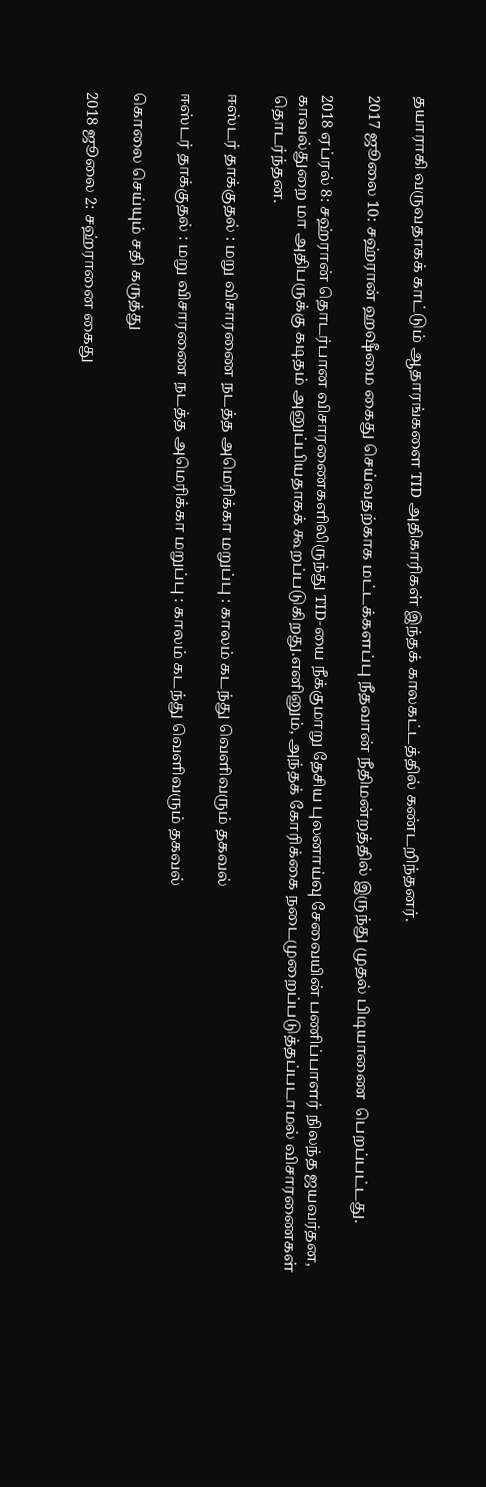தயாராகி வருவதாகக் காட்டும் ஆதாரங்களை TID அதிகாரிகள் இந்தக் காலகட்டத்தில் கண்டறிந்தனர்.

2017 ஜூலை 10: சஹ்ரான் ஹஷீமை கைது செய்வதற்காக மட்டக்களப்பு நீதவான் நீதிமன்றத்தில் இருந்து முதல் பிடியாணை  பெறப்பட்டது.

2018 ஏப்ரல் 8: சஹ்ரான் தொடர்பான விசாரணைகளிலிருந்து TID-யை நீக்குமாறு தேசிய புலனாய்வு சேவையின் பணிப்பாளர் நிலந்த ஜயவர்தன, காவல்துறை மா அதிபருக்கு கடிதம் அனுப்பியதாகக் கூறப்படுகிறது.எனினும், அந்தக் கோரிக்கை நடைமுறைப்படுத்தப்படாமல் விசாரணைகள் தொடர்ந்தன.

ஈஸ்டர் தாக்குதல் : மறு விசாரணை நடத்த அமெரிக்கா மறுப்பு : காலம் கடந்து வெளிவரும் தகவல்

ஈஸ்டர் தாக்குதல் : மறு விசாரணை நடத்த அமெரிக்கா மறுப்பு : காலம் கடந்து வெளிவரும் தகவல்

கொலை செய்யும் சதி கருத்து

2018 ஜூலை 2: சஹ்ரானை கைது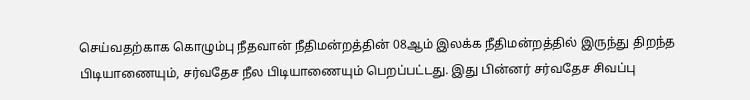செய்வதற்காக கொழும்பு நீதவான் நீதிமன்றத்தின் 08ஆம் இலக்க நீதிமன்றத்தில் இருந்து திறந்த பிடியாணையும், சர்வதேச நீல பிடியாணையும் பெறப்பட்டது. இது பின்னர் சர்வதேச சிவப்பு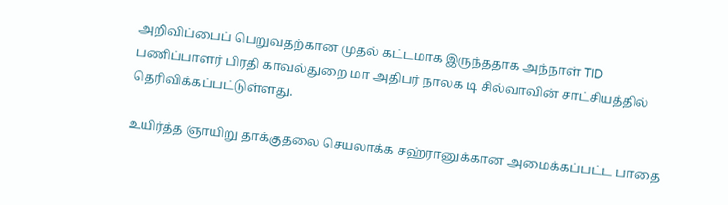அறிவிப்பைப் பெறுவதற்கான முதல் கட்டமாக இருந்ததாக அந்நாள் TID பணிப்பாளர் பிரதி காவல்துறை மா அதிபர் நாலக டி சில்வாவின் சாட்சியத்தில் தெரிவிக்கப்பட்டுள்ளது.

உயிர்த்த ஞாயிறு தாக்குதலை செயலாக்க சஹ்ரானுக்கான அமைக்கப்பட்ட பாதை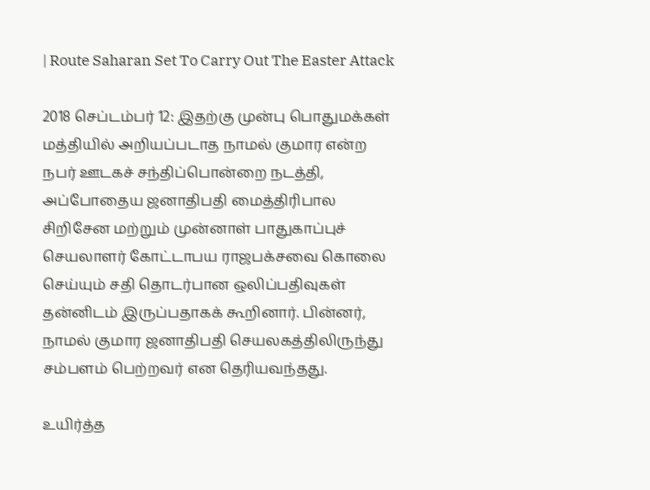| Route Saharan Set To Carry Out The Easter Attack

2018 செப்டம்பர் 12: இதற்கு முன்பு பொதுமக்கள் மத்தியில் அறியப்படாத நாமல் குமார என்ற நபர் ஊடகச் சந்திப்பொன்றை நடத்தி, அப்போதைய ஜனாதிபதி மைத்திரிபால சிறிசேன மற்றும் முன்னாள் பாதுகாப்புச் செயலாளர் கோட்டாபய ராஜபக்சவை கொலை செய்யும் சதி தொடர்பான ஒலிப்பதிவுகள் தன்னிடம் இருப்பதாகக் கூறினார். பின்னர், நாமல் குமார ஜனாதிபதி செயலகத்திலிருந்து சம்பளம் பெற்றவர் என தெரியவந்தது.

உயிர்த்த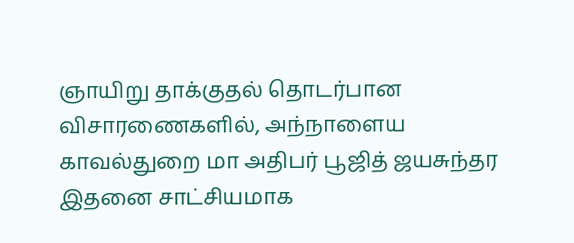ஞாயிறு தாக்குதல் தொடர்பான விசாரணைகளில், அந்நாளைய காவல்துறை மா அதிபர் பூஜித் ஜயசுந்தர இதனை சாட்சியமாக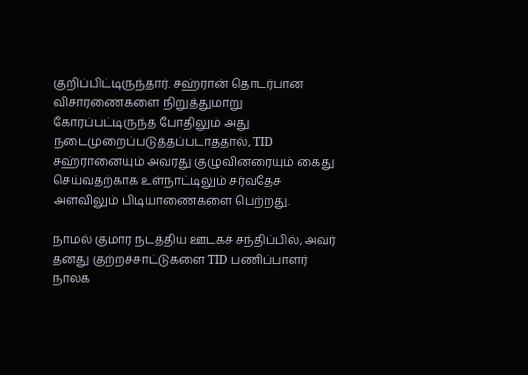குறிப்பிட்டிருந்தார். சஹ்ரான் தொடர்பான விசாரணைகளை நிறுத்துமாறு கோரப்பட்டிருந்த போதிலும் அது நடைமுறைப்படுத்தப்படாததால், TID சஹ்ரானையும் அவரது குழுவினரையும் கைது செய்வதற்காக உள்நாட்டிலும் சர்வதேச அளவிலும் பிடியாணைகளை பெற்றது.

நாமல் குமார நடத்திய ஊடகச் சந்திப்பில், அவர் தனது குற்றச்சாட்டுகளை TID பணிப்பாளர் நாலக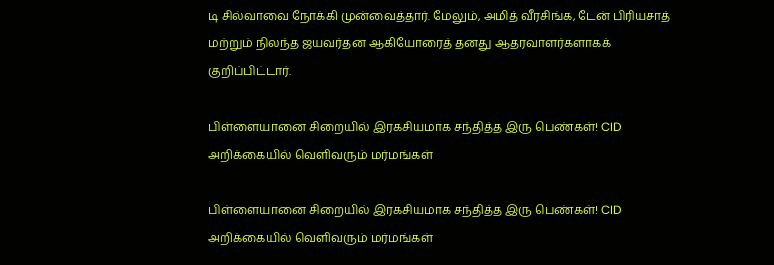டி சில்வாவை நோக்கி முன்வைத்தார். மேலும், அமித் வீரசிங்க, டேன் பிரியசாத் மற்றும் நிலந்த ஜயவர்தன ஆகியோரைத் தனது ஆதரவாளர்களாகக் குறிப்பிட்டார்.

பிள்ளையானை சிறையில் இரகசியமாக சந்தித்த இரு பெண்கள்! CID அறிக்கையில் வெளிவரும் மர்மங்கள்

பிள்ளையானை சிறையில் இரகசியமாக சந்தித்த இரு பெண்கள்! CID அறிக்கையில் வெளிவரும் மர்மங்கள்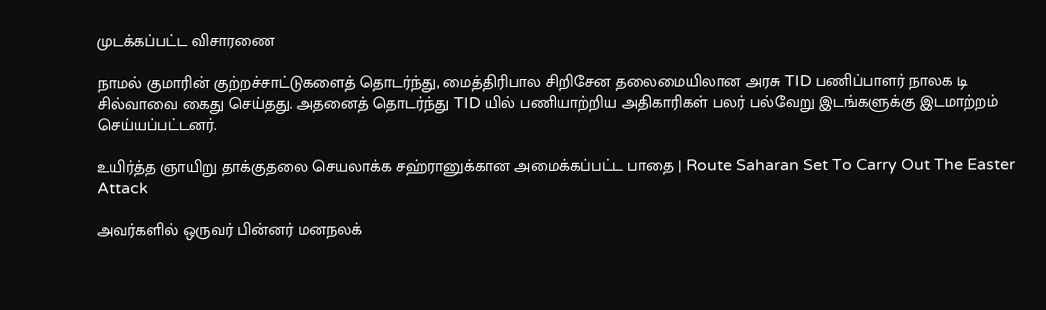முடக்கப்பட்ட விசாரணை

நாமல் குமாரின் குற்றச்சாட்டுகளைத் தொடர்ந்து, மைத்திரிபால சிறிசேன தலைமையிலான அரசு TID பணிப்பாளர் நாலக டி சில்வாவை கைது செய்தது. அதனைத் தொடர்ந்து TID யில் பணியாற்றிய அதிகாரிகள் பலர் பல்வேறு இடங்களுக்கு இடமாற்றம் செய்யப்பட்டனர்.

உயிர்த்த ஞாயிறு தாக்குதலை செயலாக்க சஹ்ரானுக்கான அமைக்கப்பட்ட பாதை | Route Saharan Set To Carry Out The Easter Attack

அவர்களில் ஒருவர் பின்னர் மனநலக்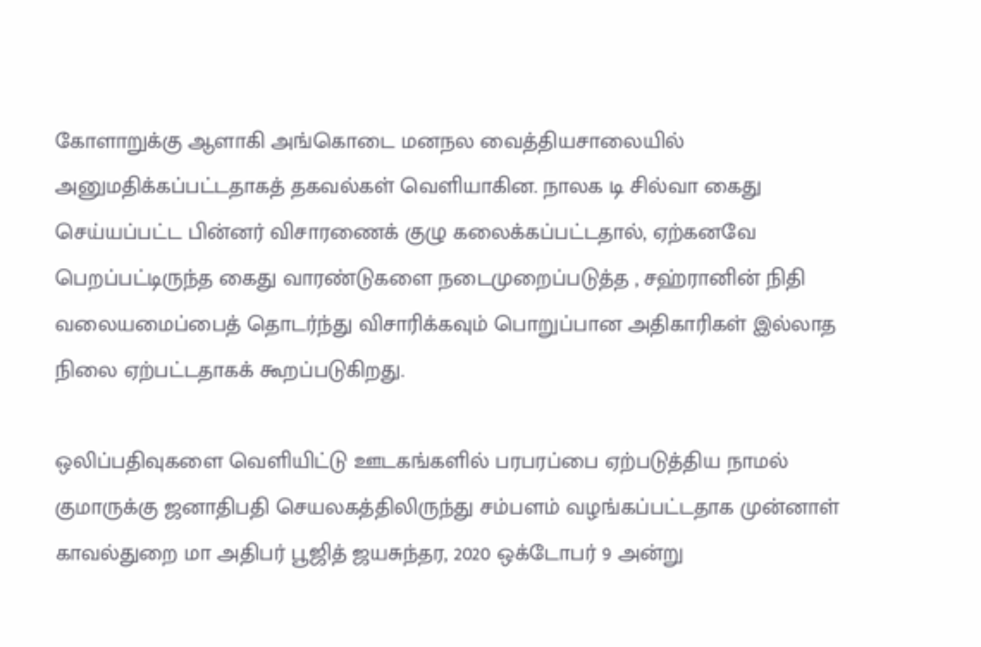கோளாறுக்கு ஆளாகி அங்கொடை மனநல வைத்தியசாலையில் அனுமதிக்கப்பட்டதாகத் தகவல்கள் வெளியாகின. நாலக டி சில்வா கைது செய்யப்பட்ட பின்னர் விசாரணைக் குழு கலைக்கப்பட்டதால், ஏற்கனவே பெறப்பட்டிருந்த கைது வாரண்டுகளை நடைமுறைப்படுத்த , சஹ்ரானின் நிதி வலையமைப்பைத் தொடர்ந்து விசாரிக்கவும் பொறுப்பான அதிகாரிகள் இல்லாத நிலை ஏற்பட்டதாகக் கூறப்படுகிறது.

ஒலிப்பதிவுகளை வெளியிட்டு ஊடகங்களில் பரபரப்பை ஏற்படுத்திய நாமல் குமாருக்கு ஜனாதிபதி செயலகத்திலிருந்து சம்பளம் வழங்கப்பட்டதாக முன்னாள் காவல்துறை மா அதிபர் பூஜித் ஜயசுந்தர, 2020 ஒக்டோபர் 9 அன்று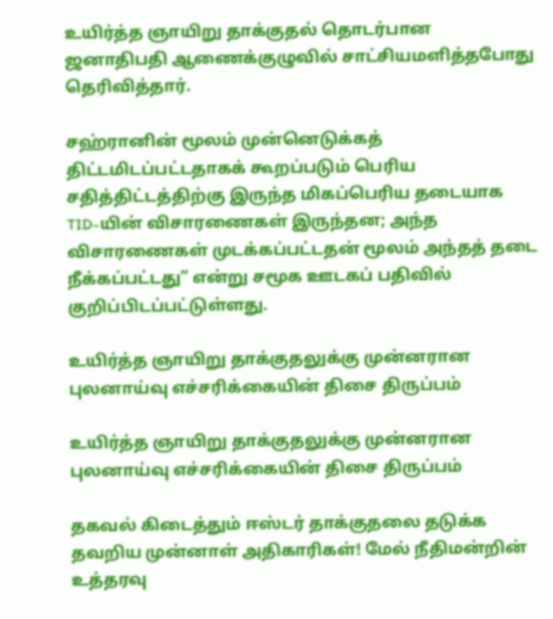உயிர்த்த ஞாயிறு தாக்குதல் தொடர்பான ஜனாதிபதி ஆணைக்குழுவில் சாட்சியமளித்தபோது தெரிவித்தார்.

சஹ்ரானின் மூலம் முன்னெடுக்கத் திட்டமிடப்பட்டதாகக் கூறப்படும் பெரிய சதித்திட்டத்திற்கு இருந்த மிகப்பெரிய தடையாக TID-யின் விசாரணைகள் இருந்தன; அந்த விசாரணைகள் முடக்கப்பட்டதன் மூலம் அந்தத் தடை நீக்கப்பட்டது” என்று சமூக ஊடகப் பதிவில் குறிப்பிடப்பட்டுள்ளது.

உயிர்த்த ஞாயிறு தாக்குதலுக்கு முன்னரான புலனாய்வு எச்சரிக்கையின் திசை திருப்பம்

உயிர்த்த ஞாயிறு தாக்குதலுக்கு முன்னரான புலனாய்வு எச்சரிக்கையின் திசை திருப்பம்

தகவல் கிடைத்தும் ஈஸ்டர் தாக்குதலை தடுக்க தவறிய முன்னாள் அதிகாரிகள்! மேல் நீதிமன்றின் உத்தரவு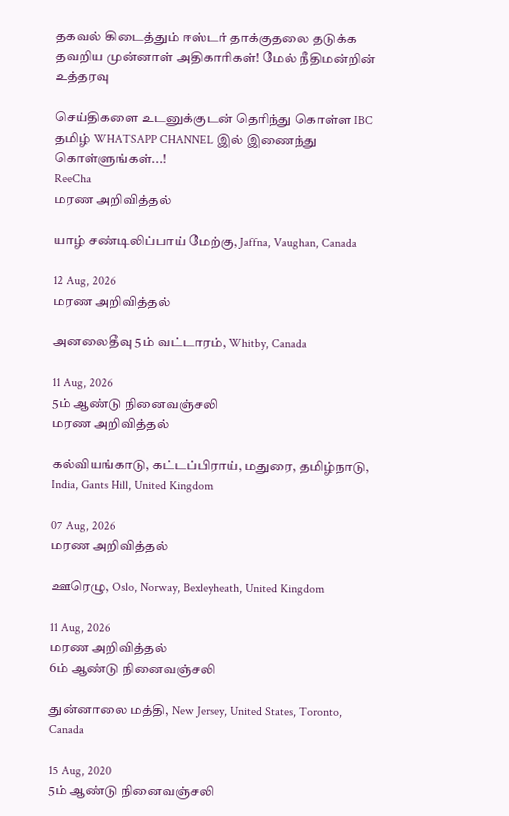தகவல் கிடைத்தும் ஈஸ்டர் தாக்குதலை தடுக்க தவறிய முன்னாள் அதிகாரிகள்! மேல் நீதிமன்றின் உத்தரவு

செய்திகளை உடனுக்குடன் தெரிந்து கொள்ள IBC தமிழ் WHATSAPP CHANNEL இல் இணைந்து கொள்ளுங்கள்...!
ReeCha
மரண அறிவித்தல்

யாழ் சண்டிலிப்பாய் மேற்கு, Jaffna, Vaughan, Canada

12 Aug, 2026
மரண அறிவித்தல்

அனலைதீவு 5ம் வட்டாரம், Whitby, Canada

11 Aug, 2026
5ம் ஆண்டு நினைவஞ்சலி
மரண அறிவித்தல்

கல்வியங்காடு, கட்டப்பிராய், மதுரை, தமிழ்நாடு, India, Gants Hill, United Kingdom

07 Aug, 2026
மரண அறிவித்தல்

ஊரெழு, Oslo, Norway, Bexleyheath, United Kingdom

11 Aug, 2026
மரண அறிவித்தல்
6ம் ஆண்டு நினைவஞ்சலி

துன்னாலை மத்தி, New Jersey, United States, Toronto, Canada

15 Aug, 2020
5ம் ஆண்டு நினைவஞ்சலி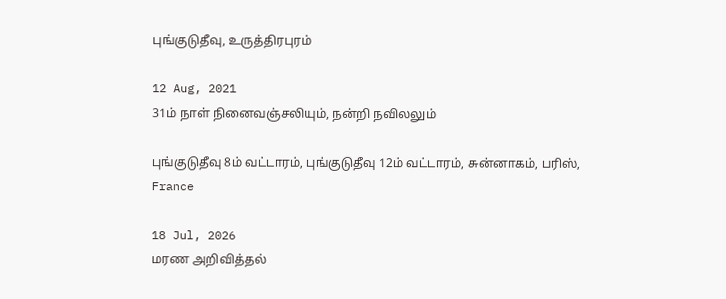புங்குடுதீவு, உருத்திரபுரம்

12 Aug, 2021
31ம் நாள் நினைவஞ்சலியும், நன்றி நவிலலும்

புங்குடுதீவு 8ம் வட்டாரம், புங்குடுதீவு 12ம் வட்டாரம், சுன்னாகம், பரிஸ், France

18 Jul, 2026
மரண அறிவித்தல்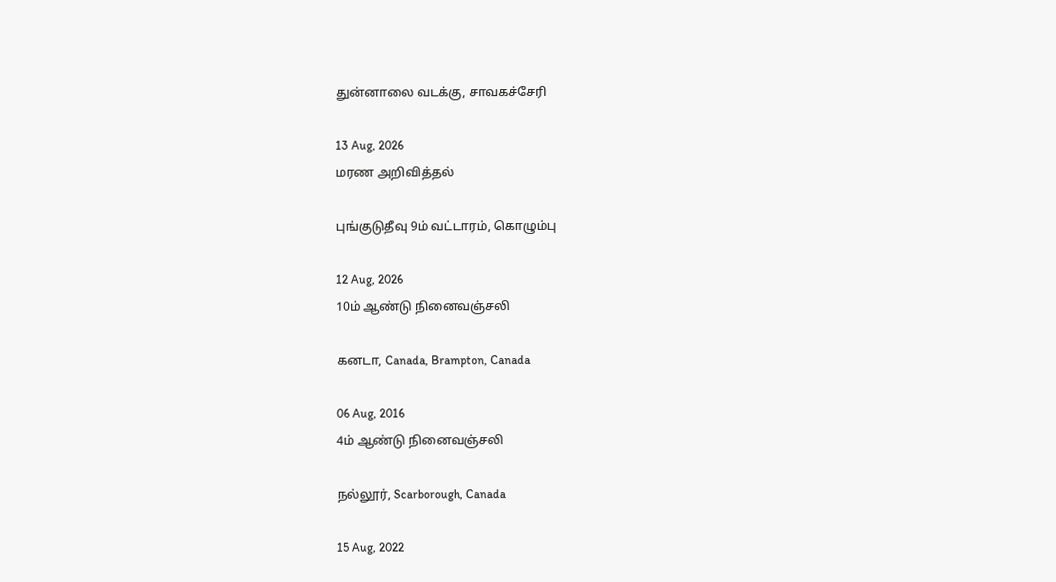துன்னாலை வடக்கு, சாவகச்சேரி

13 Aug, 2026
மரண அறிவித்தல்

புங்குடுதீவு 9ம் வட்டாரம், கொழும்பு

12 Aug, 2026
10ம் ஆண்டு நினைவஞ்சலி

கனடா, Canada, Brampton, Canada

06 Aug, 2016
4ம் ஆண்டு நினைவஞ்சலி

நல்லூர், Scarborough, Canada

15 Aug, 2022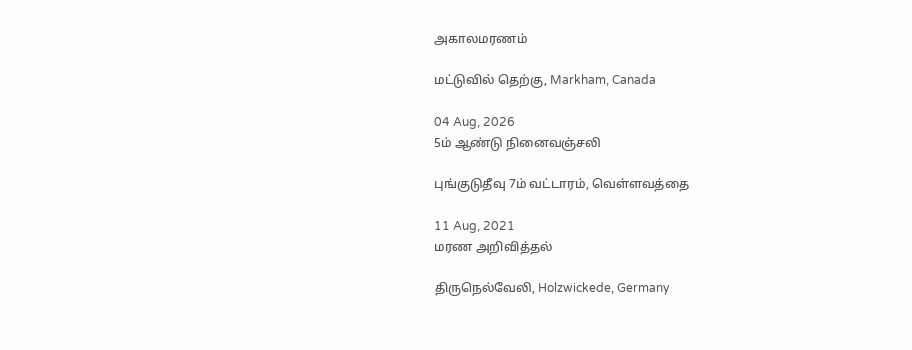அகாலமரணம்

மட்டுவில் தெற்கு, Markham, Canada

04 Aug, 2026
5ம் ஆண்டு நினைவஞ்சலி

புங்குடுதீவு 7ம் வட்டாரம், வெள்ளவத்தை

11 Aug, 2021
மரண அறிவித்தல்

திருநெல்வேலி, Holzwickede, Germany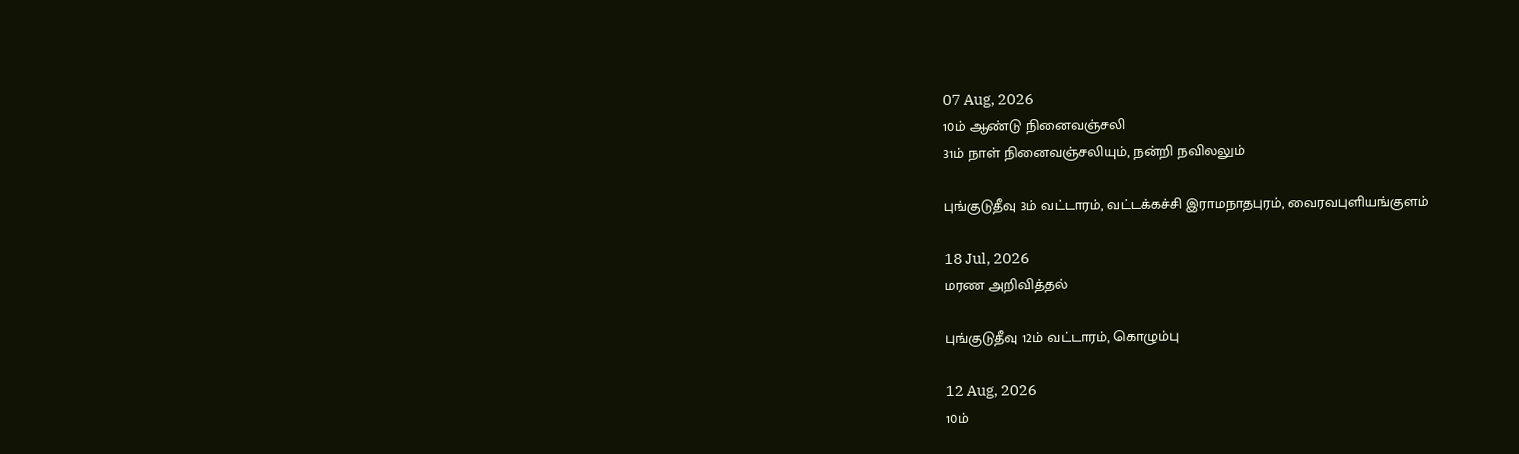07 Aug, 2026
10ம் ஆண்டு நினைவஞ்சலி
31ம் நாள் நினைவஞ்சலியும், நன்றி நவிலலும்

புங்குடுதீவு 3ம் வட்டாரம், வட்டக்கச்சி இராமநாதபுரம், வைரவபுளியங்குளம்

18 Jul, 2026
மரண அறிவித்தல்

புங்குடுதீவு 12ம் வட்டாரம், கொழும்பு

12 Aug, 2026
10ம்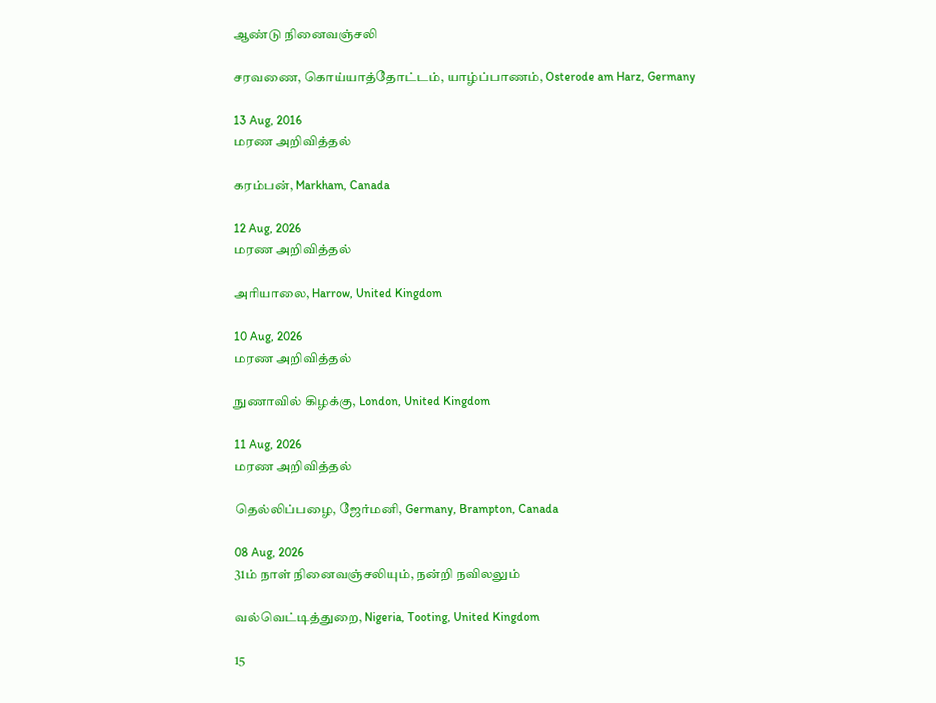ஆண்டு நினைவஞ்சலி

சரவணை, கொய்யாத்தோட்டம், யாழ்ப்பாணம், Osterode am Harz, Germany

13 Aug, 2016
மரண அறிவித்தல்

கரம்பன், Markham, Canada

12 Aug, 2026
மரண அறிவித்தல்

அரியாலை, Harrow, United Kingdom

10 Aug, 2026
மரண அறிவித்தல்

நுணாவில் கிழக்கு, London, United Kingdom

11 Aug, 2026
மரண அறிவித்தல்

தெல்லிப்பழை, ஜேர்மனி, Germany, Brampton, Canada

08 Aug, 2026
31ம் நாள் நினைவஞ்சலியும், நன்றி நவிலலும்

வல்வெட்டித்துறை, Nigeria, Tooting, United Kingdom

15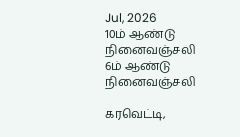Jul, 2026
10ம் ஆண்டு நினைவஞ்சலி
6ம் ஆண்டு நினைவஞ்சலி

கரவெட்டி,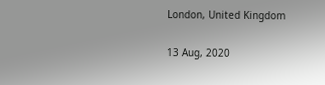London, United Kingdom

13 Aug, 2020